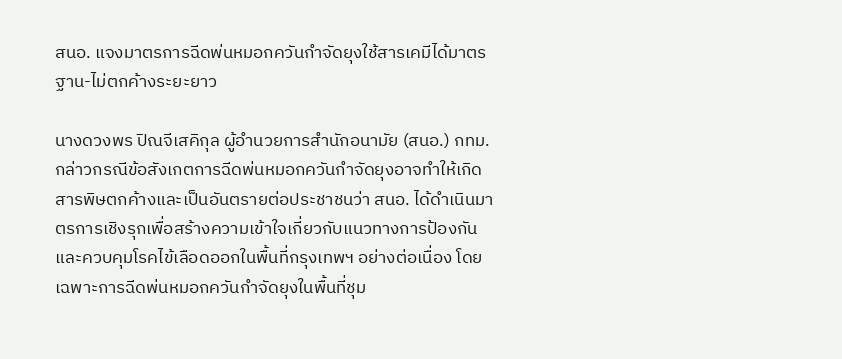สนอ. แจงมาตรการฉีดพ่นหมอกควันกำจัดยุงใช้สารเคมีได้มาตรฐาน-ไม่ตกค้างระยะยาว

นางดวงพร ปิณจีเสคิกุล ผู้อำนวยการสำนักอนามัย (สนอ.) กทม. กล่าวกรณีข้อสังเกตการฉีดพ่นหมอกควันกำจัดยุงอาจทำให้เกิดสารพิษตกค้างและเป็นอันตรายต่อประชาชนว่า สนอ. ได้ดำเนินมาตรการเชิงรุกเพื่อสร้างความเข้าใจเกี่ยวกับแนวทางการป้องกันและควบคุมโรคไข้เลือดออกในพื้นที่กรุงเทพฯ อย่างต่อเนื่อง โดยเฉพาะการฉีดพ่นหมอกควันกำจัดยุงในพื้นที่ชุม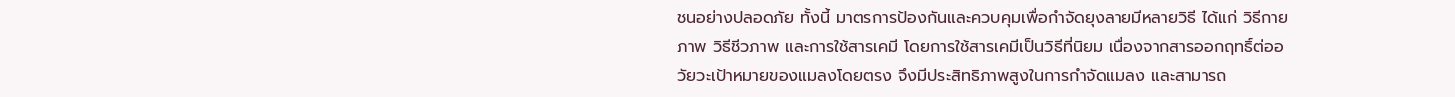ชนอย่างปลอดภัย ทั้งนี้ มาตรการป้องกันและควบคุมเพื่อกำจัดยุงลายมีหลายวิธี ได้แก่ วิธีกายภาพ วิธีชีวภาพ และการใช้สารเคมี โดยการใช้สารเคมีเป็นวิธีที่นิยม เนื่องจากสารออกฤทธิ์ต่ออวัยวะเป้าหมายของแมลงโดยตรง จึงมีประสิทธิภาพสูงในการกำจัดแมลง และสามารถ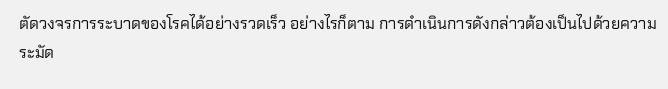ตัดวงจรการระบาดของโรคได้อย่างรวดเร็ว อย่างไรก็ตาม การดำเนินการดังกล่าวต้องเป็นไปด้วยความระมัด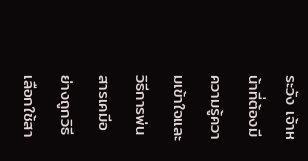ระวัง เจ้าหน้าที่ต้องมีความรู้ความเข้าใจและวิธีการพ่นสารเคมีอย่างถูกวิธี เลือกใช้สา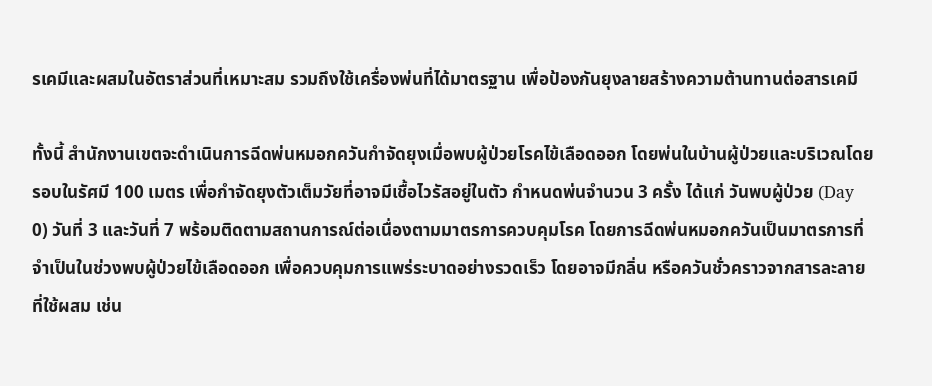รเคมีและผสมในอัตราส่วนที่เหมาะสม รวมถึงใช้เครื่องพ่นที่ได้มาตรฐาน เพื่อป้องกันยุงลายสร้างความต้านทานต่อสารเคมี

ทั้งนี้ สำนักงานเขตจะดำเนินการฉีดพ่นหมอกควันกำจัดยุงเมื่อพบผู้ป่วยโรคไข้เลือดออก โดยพ่นในบ้านผู้ป่วยและบริเวณโดยรอบในรัศมี 100 เมตร เพื่อกำจัดยุงตัวเต็มวัยที่อาจมีเชื้อไวรัสอยู่ในตัว กำหนดพ่นจำนวน 3 ครั้ง ได้แก่ วันพบผู้ป่วย (Day 0) วันที่ 3 และวันที่ 7 พร้อมติดตามสถานการณ์ต่อเนื่องตามมาตรการควบคุมโรค โดยการฉีดพ่นหมอกควันเป็นมาตรการที่จำเป็นในช่วงพบผู้ป่วยไข้เลือดออก เพื่อควบคุมการแพร่ระบาดอย่างรวดเร็ว โดยอาจมีกลิ่น หรือควันชั่วคราวจากสารละลายที่ใช้ผสม เช่น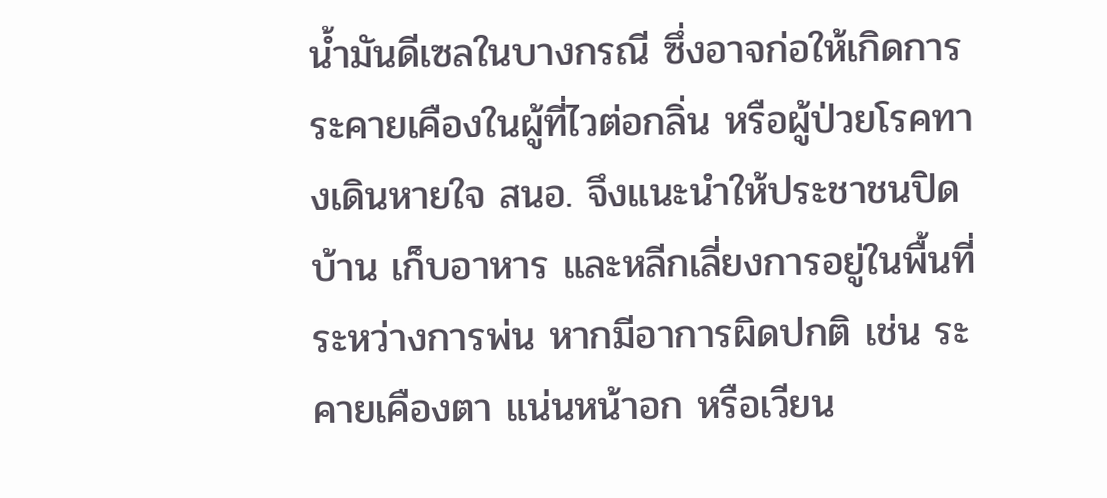น้ำมันดีเซลในบางกรณี ซึ่งอาจก่อให้เกิดการระคายเคืองในผู้ที่ไวต่อกลิ่น หรือผู้ป่วยโรคทางเดินหายใจ สนอ. จึงแนะนำให้ประชาชนปิดบ้าน เก็บอาหาร และหลีกเลี่ยงการอยู่ในพื้นที่ระหว่างการพ่น หากมีอาการผิดปกติ เช่น ระคายเคืองตา แน่นหน้าอก หรือเวียน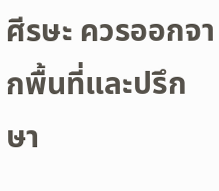ศีรษะ ควรออกจากพื้นที่และปรึกษา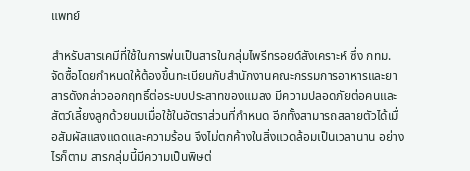แพทย์

สำหรับสารเคมีที่ใช้ในการพ่นเป็นสารในกลุ่มไพรีทรอยด์สังเคราะห์ ซึ่ง กทม. จัดซื้อโดยกำหนดให้ต้องขึ้นทะเบียนกับสำนักงานคณะกรรมการอาหารและยา สารดังกล่าวออกฤทธิ์ต่อระบบประสาทของแมลง มีความปลอดภัยต่อคนและสัตว์เลี้ยงลูกด้วยนมเมื่อใช้ในอัตราส่วนที่กำหนด อีกทั้งสามารถสลายตัวได้เมื่อสัมผัสแสงแดดและความร้อน จึงไม่ตกค้างในสิ่งแวดล้อมเป็นเวลานาน อย่างไรก็ตาม สารกลุ่มนี้มีความเป็นพิษต่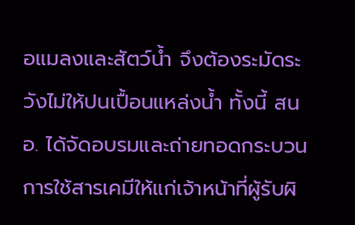อแมลงและสัตว์น้ำ จึงต้องระมัดระวังไม่ให้ปนเปื้อนแหล่งน้ำ ทั้งนี้ สนอ. ได้จัดอบรมและถ่ายทอดกระบวนการใช้สารเคมีให้แก่เจ้าหน้าที่ผู้รับผิ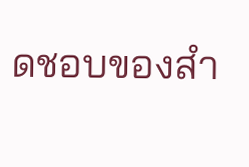ดชอบของสำ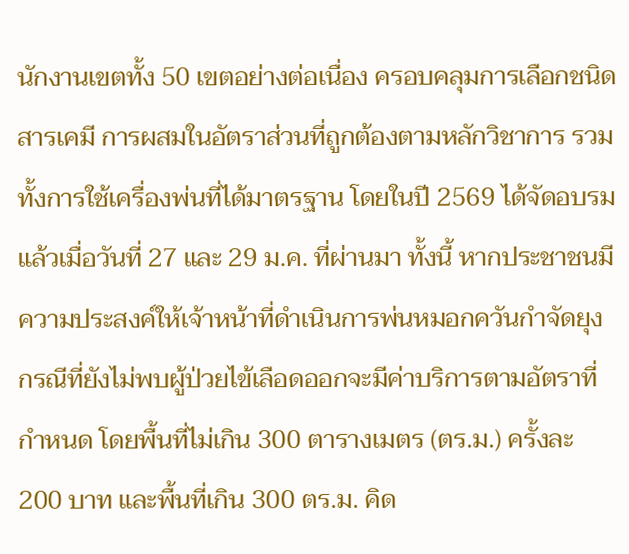นักงานเขตทั้ง 50 เขตอย่างต่อเนื่อง ครอบคลุมการเลือกชนิดสารเคมี การผสมในอัตราส่วนที่ถูกต้องตามหลักวิชาการ รวมทั้งการใช้เครื่องพ่นที่ได้มาตรฐาน โดยในปี 2569 ได้จัดอบรมแล้วเมื่อวันที่ 27 และ 29 ม.ค. ที่ผ่านมา ทั้งนี้ หากประชาชนมีความประสงค์ให้เจ้าหน้าที่ดำเนินการพ่นหมอกควันกำจัดยุง กรณีที่ยังไม่พบผู้ป่วยไข้เลือดออกจะมีค่าบริการตามอัตราที่กำหนด โดยพื้นที่ไม่เกิน 300 ตารางเมตร (ตร.ม.) ครั้งละ 200 บาท และพื้นที่เกิน 300 ตร.ม. คิด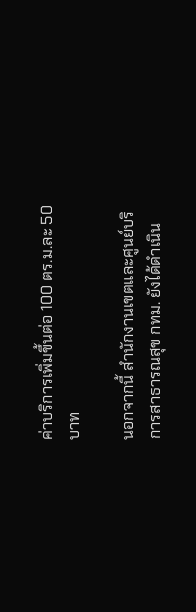ค่าบริการเพิ่มขึ้นต่อ 100 ตร.ม.ละ 50 บาท

นอกจากนี้ สำนักงานเขตและศูนย์บริการสาธารณสุข กทม. ยังได้ดำเนิน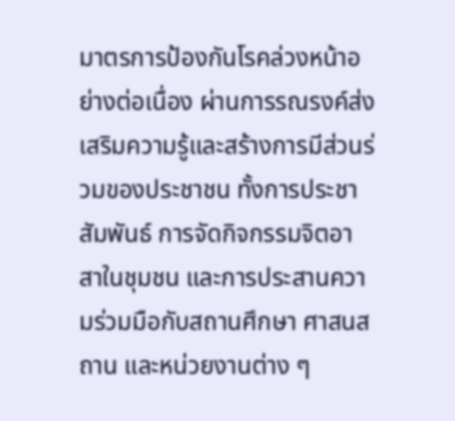มาตรการป้องกันโรคล่วงหน้าอย่างต่อเนื่อง ผ่านการรณรงค์ส่งเสริมความรู้และสร้างการมีส่วนร่วมของประชาชน ทั้งการประชาสัมพันธ์ การจัดกิจกรรมจิตอาสาในชุมชน และการประสานความร่วมมือกับสถานศึกษา ศาสนสถาน และหน่วยงานต่าง ๆ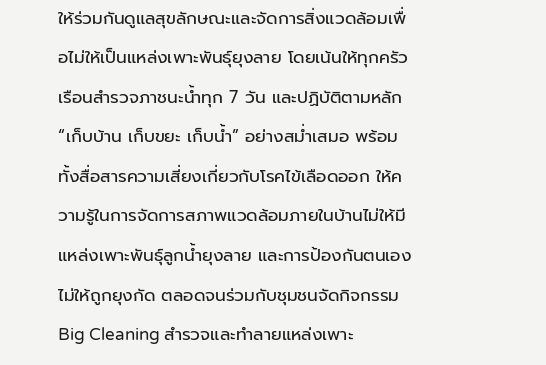ให้ร่วมกันดูแลสุขลักษณะและจัดการสิ่งแวดล้อมเพื่อไม่ให้เป็นแหล่งเพาะพันธุ์ยุงลาย โดยเน้นให้ทุกครัวเรือนสำรวจภาชนะน้ำทุก 7 วัน และปฏิบัติตามหลัก “เก็บบ้าน เก็บขยะ เก็บน้ำ” อย่างสม่ำเสมอ พร้อมทั้งสื่อสารความเสี่ยงเกี่ยวกับโรคไข้เลือดออก ให้ความรู้ในการจัดการสภาพแวดล้อมภายในบ้านไม่ให้มีแหล่งเพาะพันธุ์ลูกน้ำยุงลาย และการป้องกันตนเองไม่ให้ถูกยุงกัด ตลอดจนร่วมกับชุมชนจัดกิจกรรม Big Cleaning สำรวจและทำลายแหล่งเพาะ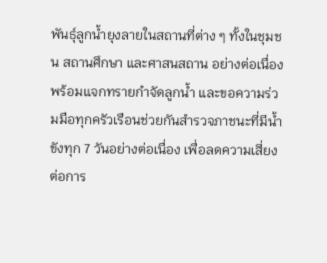พันธุ์ลูกน้ำยุงลายในสถานที่ต่าง ๆ ทั้งในชุมชน สถานศึกษา และศาสนสถาน อย่างต่อเนื่อง พร้อมแจกทรายกำจัดลูกน้ำ และขอความร่วมมือทุกครัวเรือนช่วยกันสำรวจภาชนะที่มีน้ำขังทุก 7 วันอย่างต่อเนื่อง เพื่อลดความเสี่ยงต่อการ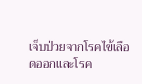เจ็บป่วยจากโรคไข้เลือดออกและโรค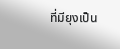ที่มียุงเป็น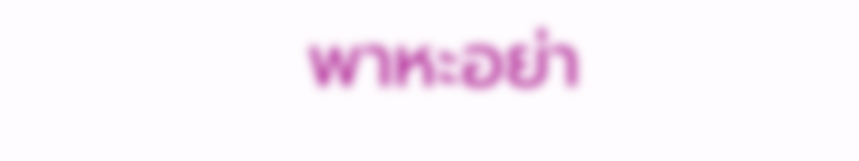พาหะอย่า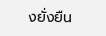งยั่งยืน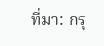ที่มา: กรุ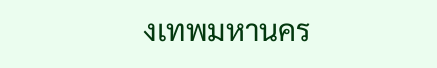งเทพมหานคร